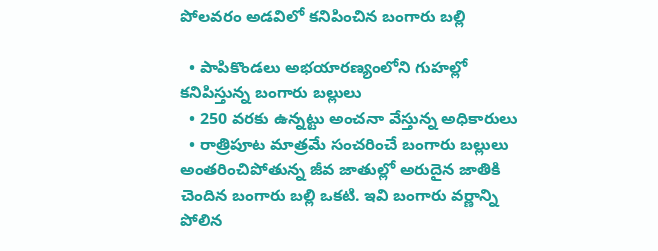పోలవరం అడవిలో కనిపించిన బంగారు బల్లి

  • పాపికొండలు అభయారణ్యంలోని గుహల్లో కనిపిస్తున్న బంగారు బల్లులు
  • 250 వరకు ఉన్నట్టు అంచనా వేస్తున్న అధికారులు
  • రాత్రిపూట మాత్రమే సంచరించే బంగారు బల్లులు
అంతరించిపోతున్న జీవ జాతుల్లో అరుదైన జాతికి చెందిన బంగారు బల్లి ఒకటి. ఇవి బంగారు వర్ణాన్ని పోలిన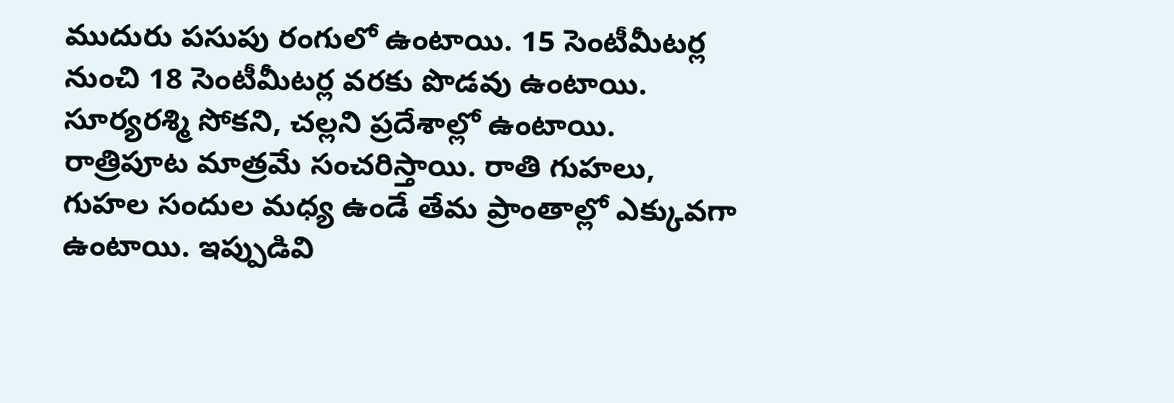ముదురు పసుపు రంగులో ఉంటాయి. 15 సెంటీమీటర్ల నుంచి 18 సెంటీమీటర్ల వరకు పొడవు ఉంటాయి. సూర్యరశ్మి సోకని, చల్లని ప్రదేశాల్లో ఉంటాయి. రాత్రిపూట మాత్రమే సంచరిస్తాయి. రాతి గుహలు, గుహల సందుల మధ్య ఉండే తేమ ప్రాంతాల్లో ఎక్కువగా ఉంటాయి. ఇప్పుడివి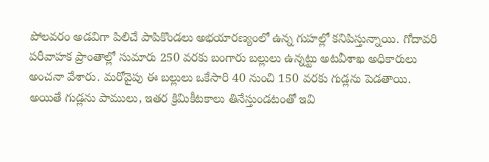పోలవరం అడవిగా పిలిచే పాపికొండలు అభయారణ్యంలో ఉన్న గుహల్లో కనిపిస్తున్నాయి. గోదావరి పరీవాహక ప్రాంతాల్లో సుమారు 250 వరకు బంగారు బల్లులు ఉన్నట్టు అటవీశాఖ అధికారులు అంచనా వేశారు. మరోవైపు ఈ బల్లులు ఒకేసారి 40 నుంచి 150 వరకు గుడ్లను పెడతాయి. అయితే గుడ్లను పాములు, ఇతర క్రిమికీటకాలు తినేస్తుండటంతో ఇవి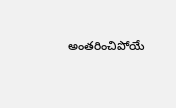అంతరించిపోయే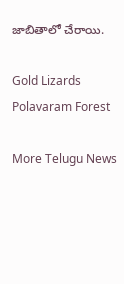జాబితాలో చేరాయి.

Gold Lizards
Polavaram Forest

More Telugu News